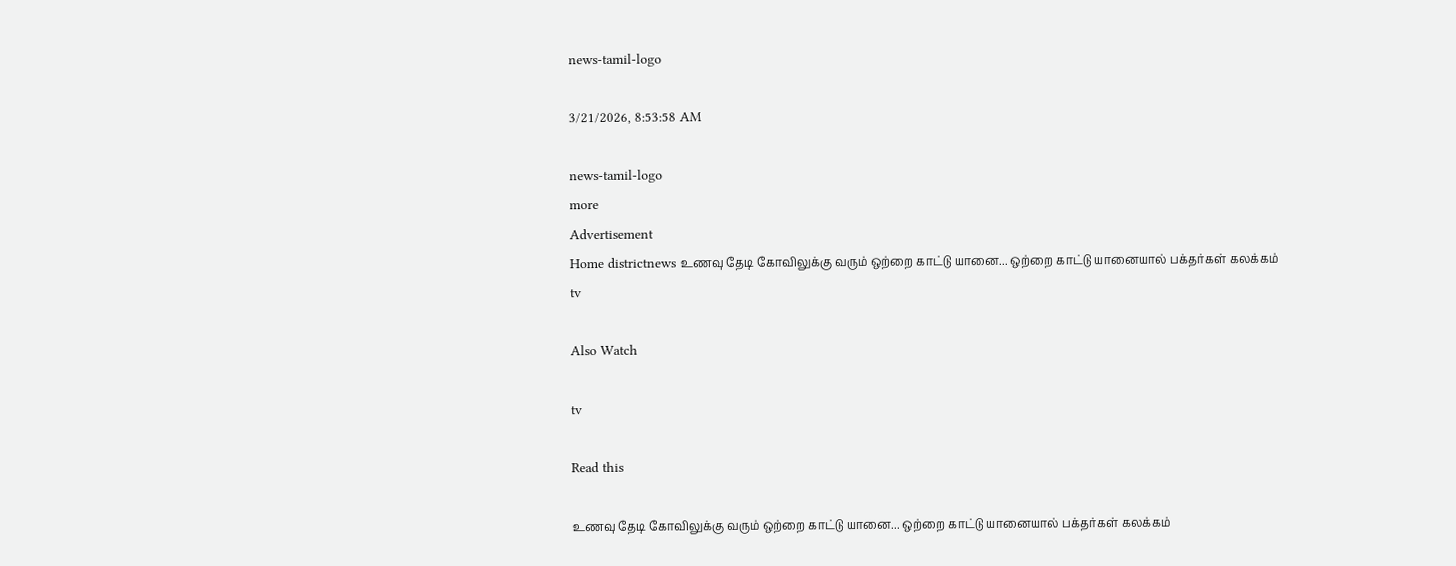news-tamil-logo

3/21/2026, 8:53:58 AM

news-tamil-logo
more
Advertisement
Home districtnews உணவு தேடி கோவிலுக்கு வரும் ஒற்றை காட்டு யானை... ஒற்றை காட்டு யானையால் பக்தர்கள் கலக்கம்
tv

Also Watch

tv

Read this

உணவு தேடி கோவிலுக்கு வரும் ஒற்றை காட்டு யானை... ஒற்றை காட்டு யானையால் பக்தர்கள் கலக்கம்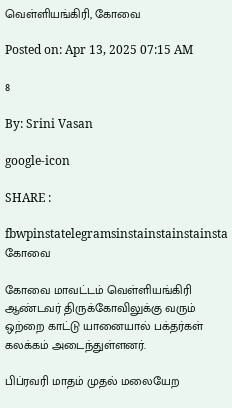வெள்ளியங்கிரி, கோவை

Posted on: Apr 13, 2025 07:15 AM

8

By: Srini Vasan

google-icon

SHARE :

fbwpinstatelegramsinstainstainstainsta
கோவை

கோவை மாவட்டம் வெள்ளியங்கிரி ஆண்டவர் திருக்கோவிலுக்கு வரும் ஒற்றை காட்டு யானையால் பக்தர்கள் கலக்கம் அடைந்துள்ளனர்.

பிப்ரவரி மாதம் முதல் மலையேற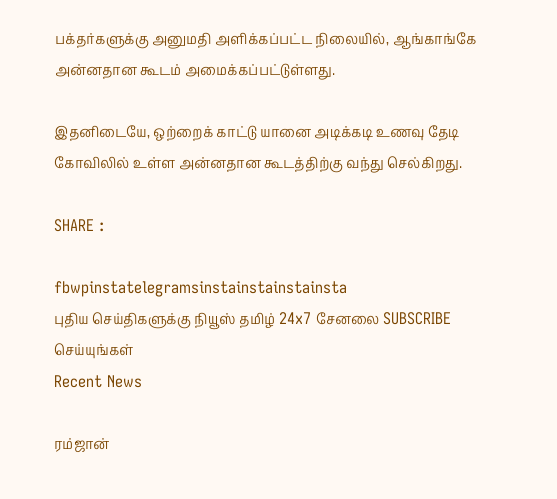பக்தர்களுக்கு அனுமதி அளிக்கப்பட்ட நிலையில், ஆங்காங்கே அன்னதான கூடம் அமைக்கப்பட்டுள்ளது.

இதனிடையே, ஒற்றைக் காட்டு யானை அடிக்கடி உணவு தேடி கோவிலில் உள்ள அன்னதான கூடத்திற்கு வந்து செல்கிறது.

SHARE :

fbwpinstatelegramsinstainstainstainsta
புதிய செய்திகளுக்கு நியூஸ் தமிழ் 24x7 சேனலை SUBSCRIBE செய்யுங்கள்
Recent News

ரம்ஜான்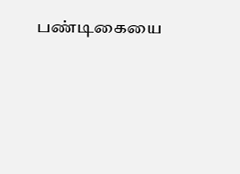பண்டிகையை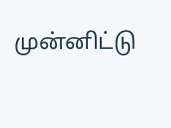முன்னிட்டு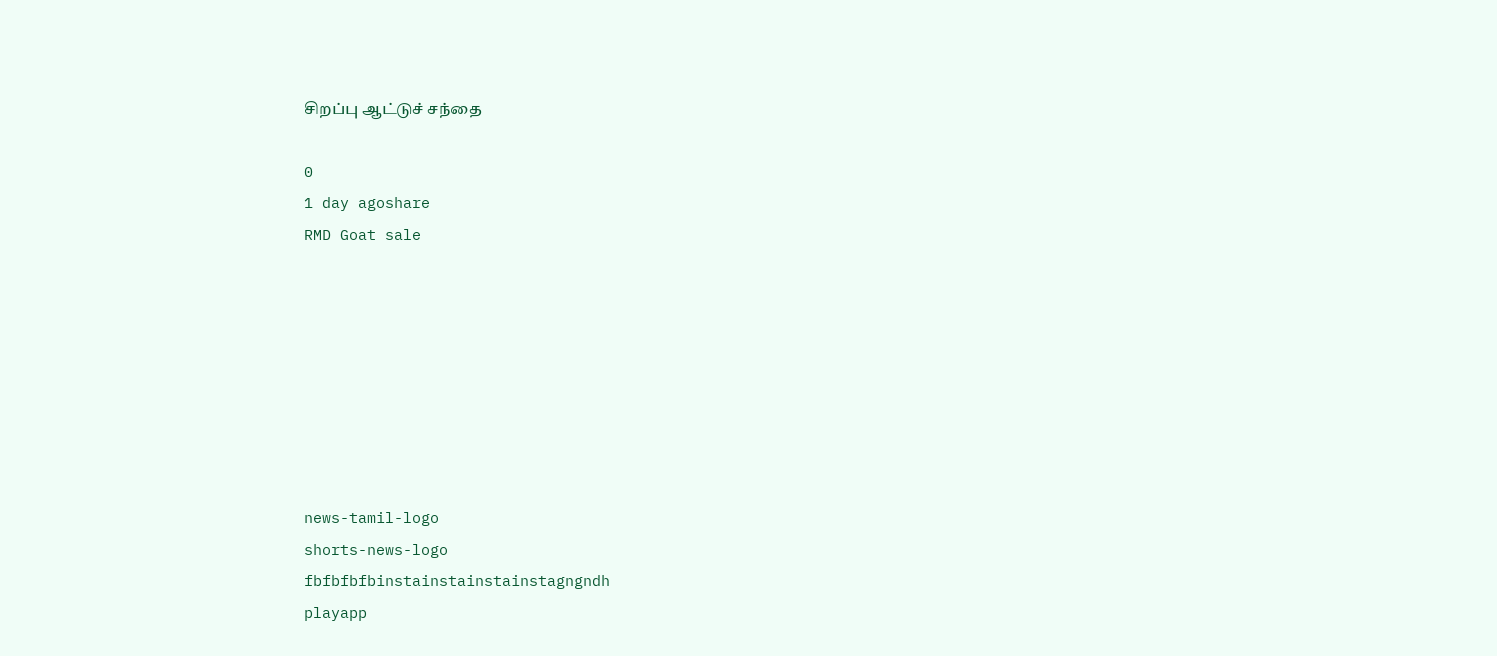சிறப்பு ஆட்டுச் சந்தை

0
1 day agoshare
RMD Goat sale








news-tamil-logo
shorts-news-logo
fbfbfbfbinstainstainstainstagngndh
playapp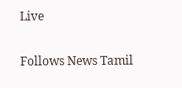Live

Follows News Tamil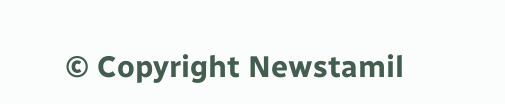© Copyright Newstamil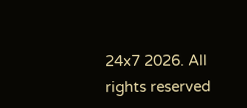24x7 2026. All rights reserved